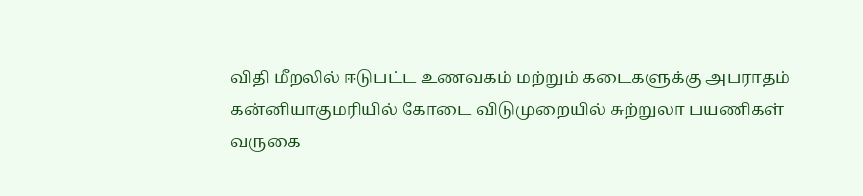விதி மீறலில் ஈடுபட்ட உணவகம் மற்றும் கடைகளுக்கு அபராதம்
கன்னியாகுமரியில் கோடை விடுமுறையில் சுற்றுலா பயணிகள் வருகை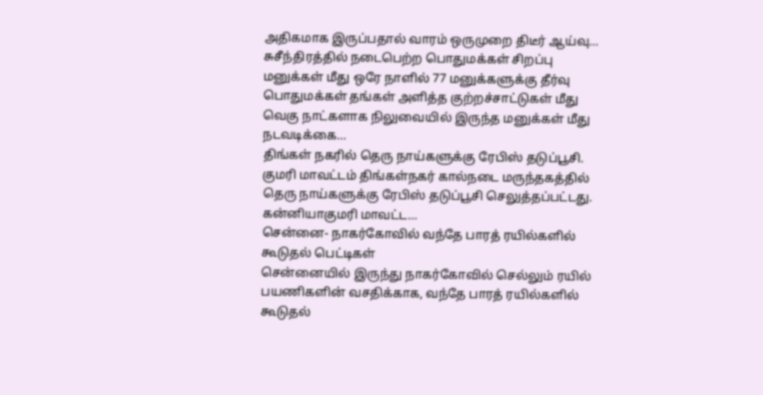அதிகமாக இருப்பதால் வாரம் ஒருமுறை திடீர் ஆய்வு…
சுசீந்திரத்தில் நடைபெற்ற பொதுமக்கள் சிறப்பு மனுக்கள் மீது ஒரே நாளில் 77 மனுக்களுக்கு தீர்வு
பொதுமக்கள் தங்கள் அளித்த குற்றச்சாட்டுகள் மீது வெகு நாட்களாக நிலுவையில் இருந்த மனுக்கள் மீது நடவடிக்கை…
திங்கள் நகரில் தெரு நாய்களுக்கு ரேபிஸ் தடுப்பூசி.
குமரி மாவட்டம் திங்கள்நகர் கால்நடை மருந்தகத்தில் தெரு நாய்களுக்கு ரேபிஸ் தடுப்பூசி செலுத்தப்பட்டது. கன்னியாகுமரி மாவட்ட…
சென்னை- நாகர்கோவில் வந்தே பாரத் ரயில்களில் கூடுதல் பெட்டிகள்
சென்னையில் இருந்து நாகர்கோவில் செல்லும் ரயில் பயணிகளின் வசதிக்காக, வந்தே பாரத் ரயில்களில் கூடுதல்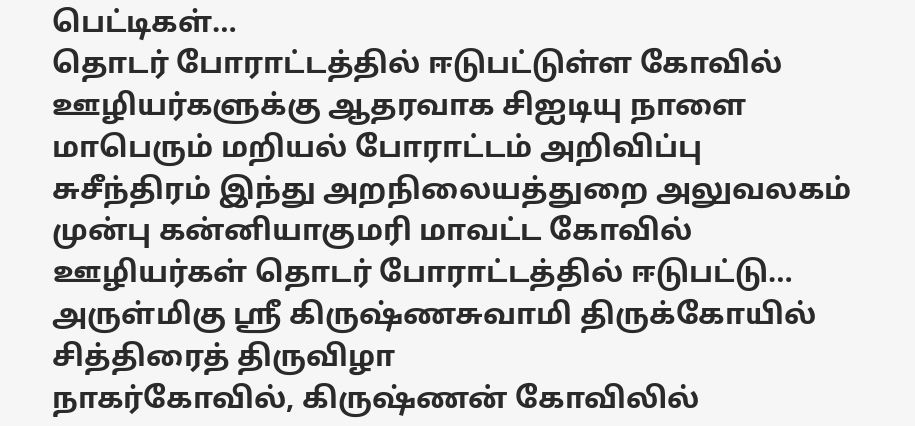பெட்டிகள்…
தொடர் போராட்டத்தில் ஈடுபட்டுள்ள கோவில் ஊழியர்களுக்கு ஆதரவாக சிஐடியு நாளை மாபெரும் மறியல் போராட்டம் அறிவிப்பு
சுசீந்திரம் இந்து அறநிலையத்துறை அலுவலகம் முன்பு கன்னியாகுமரி மாவட்ட கோவில் ஊழியர்கள் தொடர் போராட்டத்தில் ஈடுபட்டு…
அருள்மிகு ஸ்ரீ கிருஷ்ணசுவாமி திருக்கோயில் சித்திரைத் திருவிழா
நாகர்கோவில், கிருஷ்ணன் கோவிலில்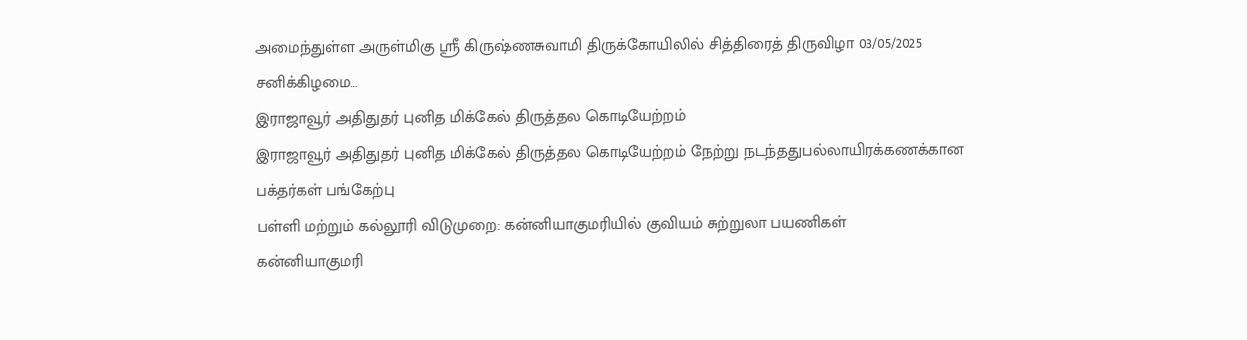அமைந்துள்ள அருள்மிகு ஸ்ரீ கிருஷ்ணசுவாமி திருக்கோயிலில் சித்திரைத் திருவிழா 03/05/2025 சனிக்கிழமை…
இராஜாவூர் அதிதுதர் புனித மிக்கேல் திருத்தல கொடியேற்றம்
இராஜாவூர் அதிதுதர் புனித மிக்கேல் திருத்தல கொடியேற்றம் நேற்று நடந்ததுபல்லாயிரக்கணக்கான பக்தர்கள் பங்கேற்பு
பள்ளி மற்றும் கல்லூரி விடுமுறை: கன்னியாகுமரியில் குவியம் சுற்றுலா பயணிகள்
கன்னியாகுமரி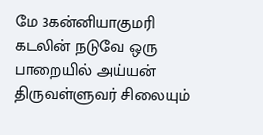மே 3கன்னியாகுமரி கடலின் நடுவே ஒரு பாறையில் அய்யன் திருவள்ளுவர் சிலையும்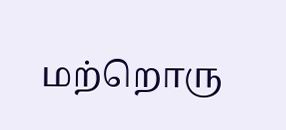மற்றொரு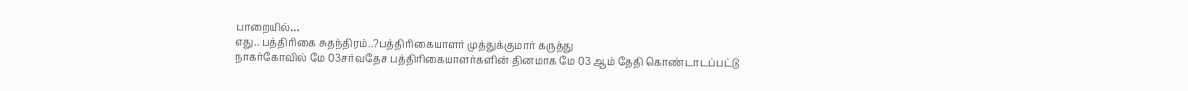பாறையில்…
எது.. பத்திரிகை சுதந்திரம்..?பத்திரிகையாளர் முத்துக்குமார் கருத்து
நாகர்கோவில் மே 03சர்வதேச பத்திரிகையாளர்களின் தினமாக மே 03 ஆம் தேதி கொண்டாடப்பட்டு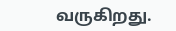வருகிறது.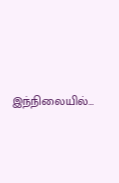இந்நிலையில்…